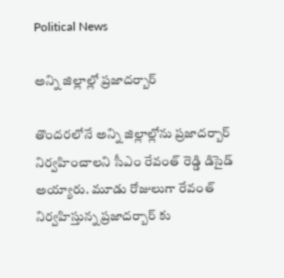Political News

అన్ని జిల్లాల్లో ప్రజాదర్బార్

తొందరలోనే అన్ని జిల్లాల్లోను ప్రజాదర్బార్ నిర్వహించాలని సీఎం రేవంత్ రెడ్డి డిసైడ్ అయ్యారు. మూడు రోజులుగా రేవంత్ నిర్వహిస్తున్న ప్రజాదర్బార్ కు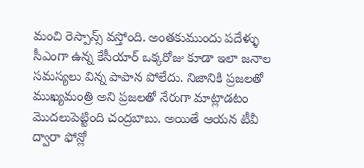మంచి రెస్పాన్స్ వస్తోంది. అంతకుముందు పదేళ్ళు సీఎంగా ఉన్న కేసీయార్ ఒక్కరోజు కూడా ఇలా జనాల సమస్యలు విన్న పాపాన పోలేదు. నిజానికి ప్రజలతో ముఖ్యమంత్రి అని ప్రజలతో నేరుగా మాట్లాడటం మొదలుపెట్టింది చంద్రబాబు. అయితే ఆయన టీవీ ద్వారా ఫోన్లో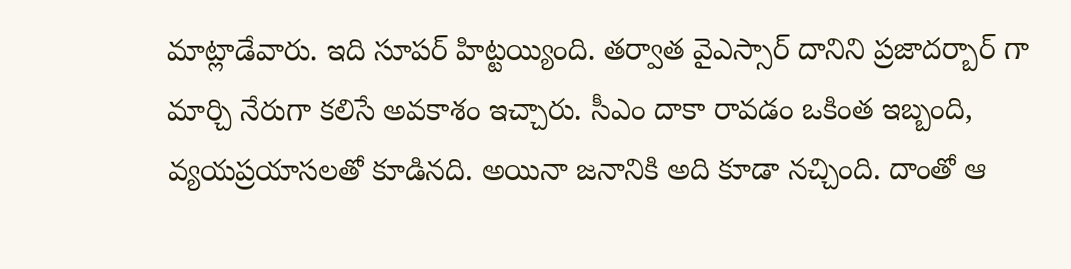మాట్లాడేవారు. ఇది సూపర్ హిట్టయ్యింది. తర్వాత వైఎస్సార్ దానిని ప్రజాదర్బార్ గా మార్చి నేరుగా కలిసే అవకాశం ఇచ్చారు. సీఎం దాకా రావడం ఒకింత ఇబ్బంది, వ్యయప్రయాసలతో కూడినది. అయినా జనానికి అది కూడా నచ్చింది. దాంతో ఆ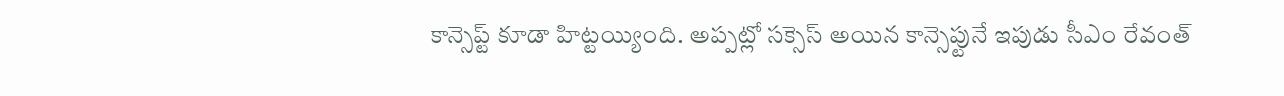కాన్సెప్ట్ కూడా హిట్టయ్యింది. అప్పట్లో సక్సెస్ అయిన కాన్సెప్టునే ఇపుడు సీఎం రేవంత్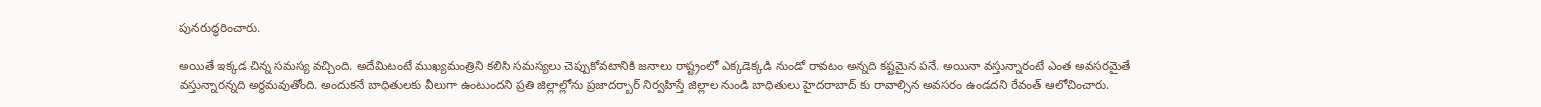పునరుద్ధరించారు.

అయితే ఇక్కడ చిన్న సమస్య వచ్చింది. అదేమిటంటే ముఖ్యమంత్రిని కలిసి సమస్యలు చెప్పుకోవటానికి జనాలు రాష్ట్రంలో ఎక్కడెక్కడి నుండో రావటం అన్నది కష్టమైన పనే. అయినా వస్తున్నారంటే ఎంత అవసరమైతే వస్తున్నారన్నది అర్ధమవుతోంది. అందుకనే బాధితులకు వీలుగా ఉంటుందని ప్రతి జిల్లాల్లోను ప్రజాదర్బార్ నిర్వహిస్తే జిల్లాల నుండి బాధితులు హైదరాబాద్ కు రావాల్సిన అవసరం ఉండదని రేవంత్ ఆలోచించారు.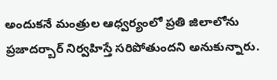అందుకనే మంత్రుల ఆధ్వర్యంలో ప్రతి జిలాలోను ప్రజాదర్బార్ నిర్వహిస్తే సరిపోతుందని అనుకున్నారు.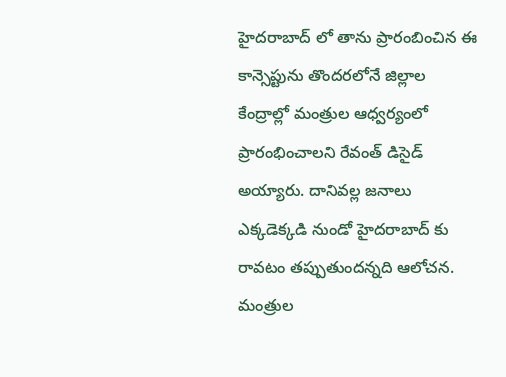హైదరాబాద్ లో తాను ప్రారంబించిన ఈ కాన్సెప్టును తొందరలోనే జిల్లాల కేంద్రాల్లో మంత్రుల ఆధ్వర్యంలో ప్రారంభించాలని రేవంత్ డిసైడ్ అయ్యారు. దానివల్ల జనాలు ఎక్కడెక్కడి నుండో హైదరాబాద్ కు రావటం తప్పుతుందన్నది ఆలోచన. మంత్రుల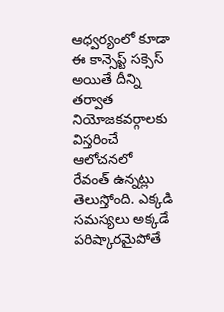ఆధ్వర్యంలో కూడా ఈ కాన్సెప్ట్ సక్సెస్ అయితే దీన్ని తర్వాత నియోజకవర్గాలకు విస్తరించే ఆలోచనలో రేవంత్ ఉన్నట్లు తెలుస్తోంది. ఎక్కడి సమస్యలు అక్కడే పరిష్కారమైపోతే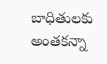బాధితులకు అంతకన్నా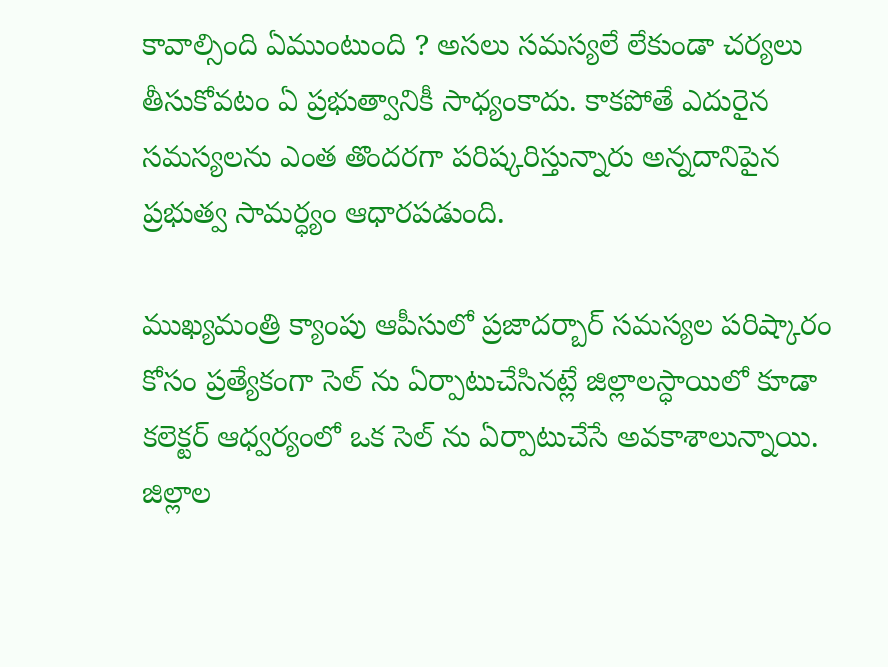కావాల్సింది ఏముంటుంది ? అసలు సమస్యలే లేకుండా చర్యలు తీసుకోవటం ఏ ప్రభుత్వానికీ సాధ్యంకాదు. కాకపోతే ఎదురైన సమస్యలను ఎంత తొందరగా పరిష్కరిస్తున్నారు అన్నదానిపైన ప్రభుత్వ సామర్ధ్యం ఆధారపడుంది.

ముఖ్యమంత్రి క్యాంపు ఆపీసులో ప్రజాదర్బార్ సమస్యల పరిష్కారం కోసం ప్రత్యేకంగా సెల్ ను ఏర్పాటుచేసినట్లే జిల్లాలస్ధాయిలో కూడా కలెక్టర్ ఆధ్వర్యంలో ఒక సెల్ ను ఏర్పాటుచేసే అవకాశాలున్నాయి. జిల్లాల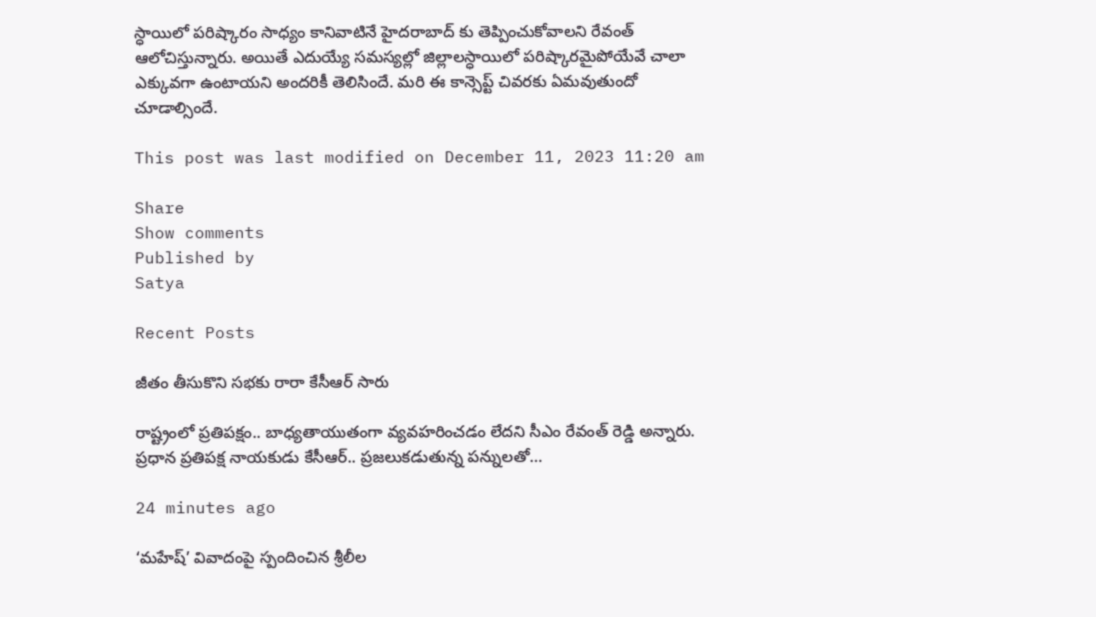స్ధాయిలో పరిష్కారం సాధ్యం కానివాటినే హైదరాబాద్ కు తెప్పించుకోవాలని రేవంత్ ఆలోచిస్తున్నారు. అయితే ఎదుయ్యే సమస్యల్లో జిల్లాలస్ధాయిలో పరిష్కారమైపోయేవే చాలా ఎక్కువగా ఉంటాయని అందరికీ తెలిసిందే. మరి ఈ కాన్సెప్ట్ చివరకు ఏమవుతుందో చూడాల్సిందే.

This post was last modified on December 11, 2023 11:20 am

Share
Show comments
Published by
Satya

Recent Posts

జీతం తీసుకొని సభకు రారా కేసీఆర్ సారు

రాష్ట్రంలో ప్ర‌తిప‌క్షం.. బాధ్య‌తాయుతంగా వ్య‌వ‌హ‌రించ‌డం లేద‌ని సీఎం రేవంత్ రెడ్డి అన్నారు. ప్ర‌ధాన ప్ర‌తిప‌క్ష నాయ‌కుడు కేసీఆర్‌.. ప్ర‌జ‌లుక‌డుతున్న ప‌న్నుల‌తో…

24 minutes ago

‘మహేష్’ వివాదంపై స్పందించిన శ్రీలీల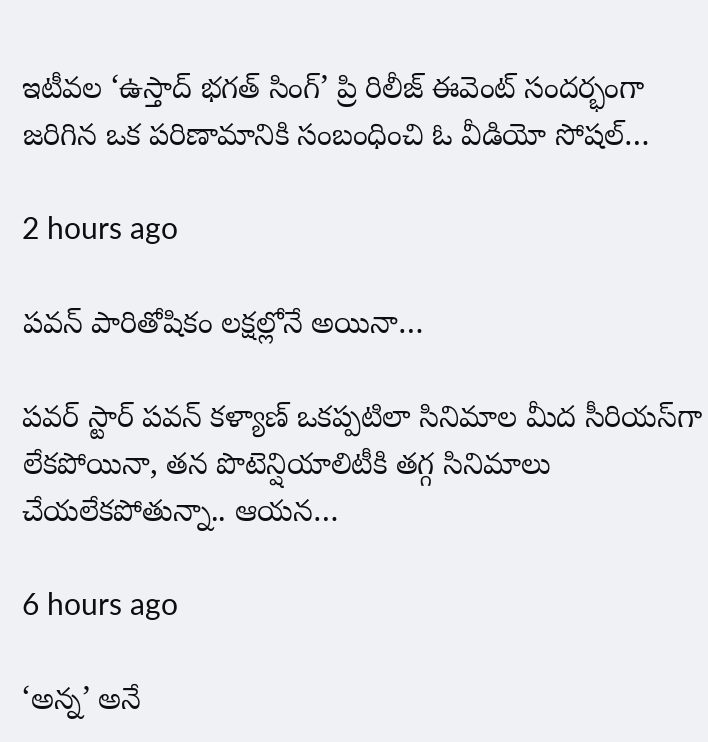ఇటీవల ‘ఉస్తాద్ భగత్ సింగ్’ ప్రి రిలీజ్ ఈవెంట్ సందర్భంగా జరిగిన ఒక పరిణామానికి సంబంధించి ఓ వీడియో సోషల్…

2 hours ago

పవన్ పారితోషికం లక్షల్లోనే అయినా…

పవర్ స్టార్ పవన్ కళ్యాణ్ ఒకప్పటిలా సినిమాల మీద సీరియస్‌గా లేకపోయినా, తన పొటెన్షియాలిటీకి తగ్గ సినిమాలు చేయలేకపోతున్నా.. ఆయన…

6 hours ago

‘అన్న’ అనే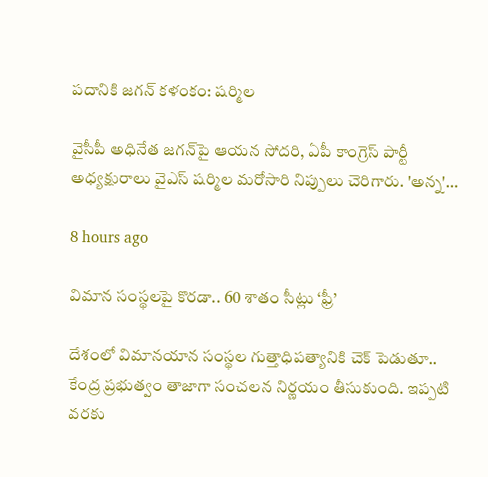ప‌దానికి జ‌గ‌న్ క‌ళంకం: ష‌ర్మిల‌

వైసీపీ అధినేత జ‌గ‌న్‌పై ఆయ‌న సోద‌రి, ఏపీ కాంగ్రెస్ పార్టీ అధ్య‌క్షురాలు వైఎస్ ష‌ర్మిల మ‌రోసారి నిప్పులు చెరిగారు. 'అన్న‌'…

8 hours ago

విమాన సంస్థ‌ల‌పై కొర‌డా.. 60 శాతం సీట్లు ‘ఫ్రీ’

దేశంలో విమానయాన సంస్థ‌ల గుత్తాధిపత్యానికి చెక్ పెడుతూ.. కేంద్ర ప్ర‌భుత్వం తాజాగా సంచ‌ల‌న నిర్ణ‌యం తీసుకుంది. ఇప్ప‌టి వ‌ర‌కు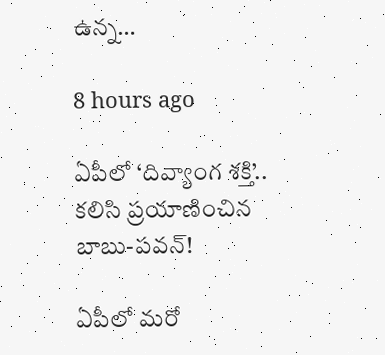ఉన్న…

8 hours ago

ఏపీలో ‘దివ్యాంగ శక్తి’.. క‌లిసి ప్ర‌యాణించిన బాబు-ప‌వ‌న్‌!

ఏపీలో మ‌రో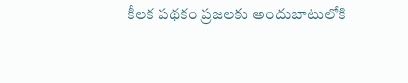కీల‌క ప‌థ‌కం ప్ర‌జ‌ల‌కు అందుబాటులోకి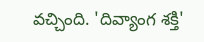వ‌చ్చింది. 'దివ్యాంగ శక్తి'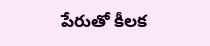పేరుతో కీలక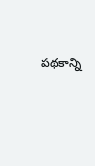ప‌థ‌కాన్ని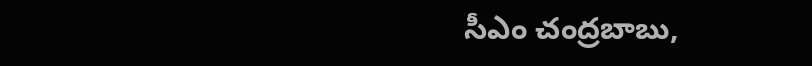సీఎం చంద్ర‌బాబు,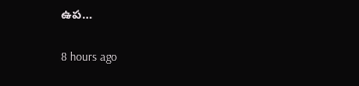ఉప…

8 hours ago